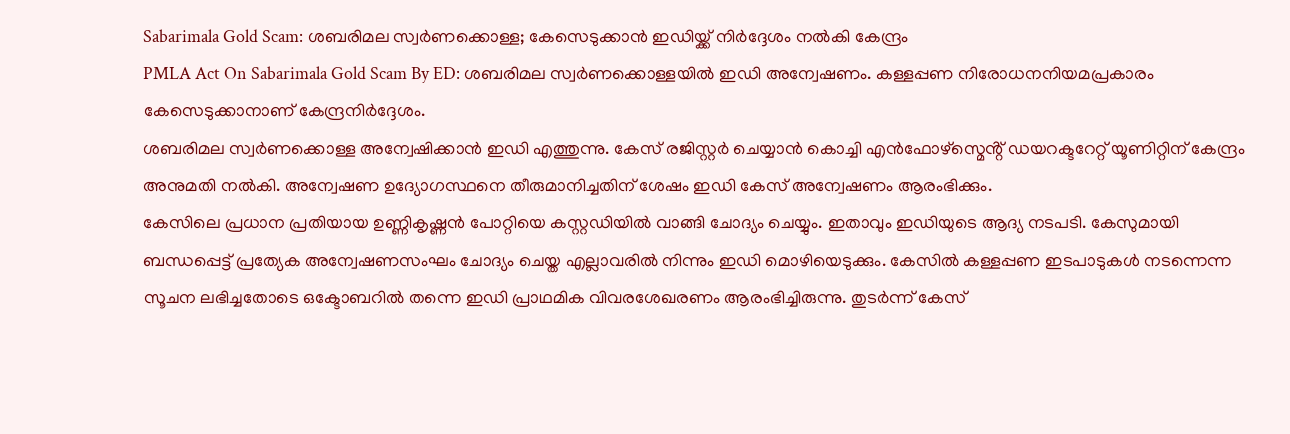Sabarimala Gold Scam: ശബരിമല സ്വർണക്കൊള്ള; കേസെടുക്കാൻ ഇഡിയ്ക്ക് നിർദ്ദേശം നൽകി കേന്ദ്രം
PMLA Act On Sabarimala Gold Scam By ED: ശബരിമല സ്വർണക്കൊള്ളയിൽ ഇഡി അന്വേഷണം. കള്ളപ്പണ നിരോധനനിയമപ്രകാരം കേസെടുക്കാനാണ് കേന്ദ്രനിർദ്ദേശം.
ശബരിമല സ്വർണക്കൊള്ള അന്വേഷിക്കാൻ ഇഡി എത്തുന്നു. കേസ് രജിസ്റ്റർ ചെയ്യാൻ കൊച്ചി എൻഫോഴ്സ്മെൻ്റ് ഡയറക്ടറേറ്റ് യൂണിറ്റിന് കേന്ദ്രം അനുമതി നൽകി. അന്വേഷണ ഉദ്യോഗസ്ഥനെ തീരുമാനിച്ചതിന് ശേഷം ഇഡി കേസ് അന്വേഷണം ആരംഭിക്കും.
കേസിലെ പ്രധാന പ്രതിയായ ഉണ്ണികൃഷ്ണൻ പോറ്റിയെ കസ്റ്റഡിയിൽ വാങ്ങി ചോദ്യം ചെയ്യും. ഇതാവും ഇഡിയുടെ ആദ്യ നടപടി. കേസുമായി ബന്ധപ്പെട്ട് പ്രത്യേക അന്വേഷണസംഘം ചോദ്യം ചെയ്ത എല്ലാവരിൽ നിന്നും ഇഡി മൊഴിയെടുക്കും. കേസിൽ കള്ളപ്പണ ഇടപാടുകൾ നടന്നെന്ന സൂചന ലഭിച്ചതോടെ ഒക്ടോബറിൽ തന്നെ ഇഡി പ്രാഥമിക വിവരശേഖരണം ആരംഭിച്ചിരുന്നു. തുടർന്ന് കേസ്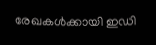രേഖകൾക്കായി ഇഡി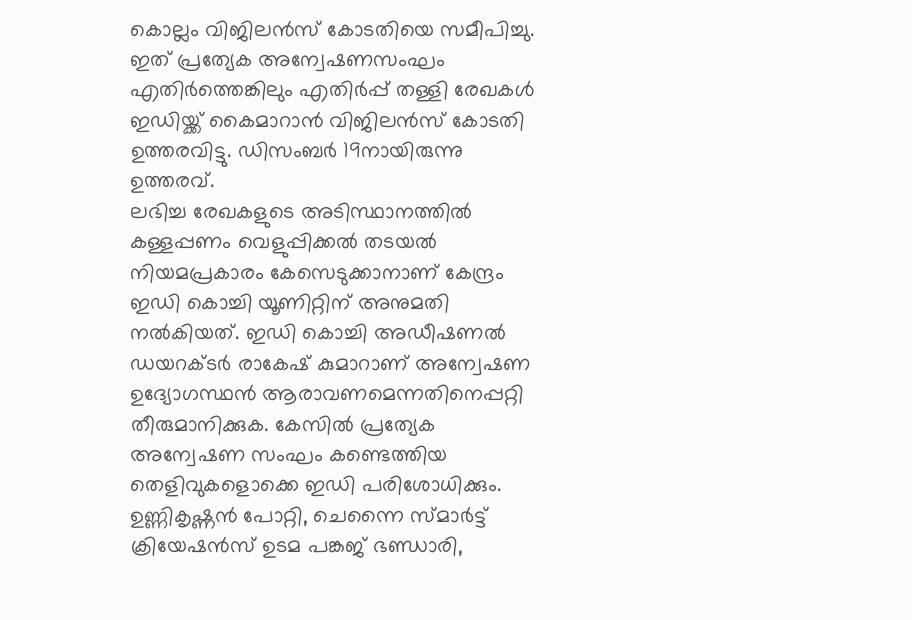കൊല്ലം വിജിലൻസ് കോടതിയെ സമീപിച്ചു. ഇത് പ്രത്യേക അന്വേഷണസംഘം എതിർത്തെങ്കിലും എതിർപ്പ് തള്ളി രേഖകൾ ഇഡിയ്ക്ക് കൈമാറാൻ വിജിലൻസ് കോടതി ഉത്തരവിട്ടു. ഡിസംബർ 19നായിരുന്നു ഉത്തരവ്.
ലഭിച്ച രേഖകളുടെ അടിസ്ഥാനത്തിൽ കള്ളപ്പണം വെളുപ്പിക്കൽ തടയൽ നിയമപ്രകാരം കേസെടുക്കാനാണ് കേന്ദ്രം ഇഡി കൊച്ചി യൂണിറ്റിന് അനുമതി നൽകിയത്. ഇഡി കൊച്ചി അഡീഷണൽ ഡയറക്ടർ രാകേഷ് കുമാറാണ് അന്വേഷണ ഉദ്യോഗസ്ഥൻ ആരാവണമെന്നതിനെപ്പറ്റി തീരുമാനിക്കുക. കേസിൽ പ്രത്യേക അന്വേഷണ സംഘം കണ്ടെത്തിയ തെളിവുകളൊക്കെ ഇഡി പരിശോധിക്കും.
ഉണ്ണികൃഷ്ണൻ പോറ്റി, ചെന്നൈ സ്മാർട്ട് ക്രിയേഷൻസ് ഉടമ പങ്കജ് ഭണ്ഡാരി,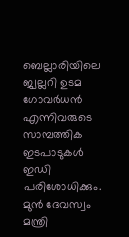ബെല്ലാരിയിലെ ജ്വല്ലറി ഉടമ ഗോവർധൻ എന്നിവരുടെ സാമ്പത്തിക ഇടപാടുകൾ ഇഡി പരിശോധിക്കും. മുൻ ദേവസ്വം മന്ത്രി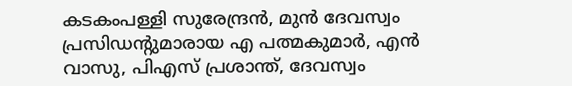കടകംപള്ളി സുരേന്ദ്രൻ, മുൻ ദേവസ്വം പ്രസിഡൻ്റുമാരായ എ പത്മകുമാർ, എൻ വാസു, പിഎസ് പ്രശാന്ത്, ദേവസ്വം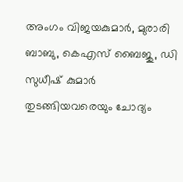അംഗം വിജയകുമാർ, മുരാരി ബാബു, കെഎസ് ബൈജു, ഡി സുധീഷ് കുമാർ തുടങ്ങിയവരെയും ചോദ്യം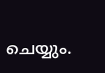ചെയ്യും.